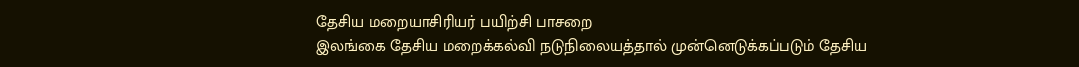தேசிய மறையாசிரியர் பயிற்சி பாசறை
இலங்கை தேசிய மறைக்கல்வி நடுநிலையத்தால் முன்னெடுக்கப்படும் தேசிய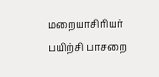மறையாசிரியர் பயிற்சி பாசறை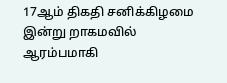17ஆம் திகதி சனிக்கிழமை இன்று றாகமவில் ஆரம்பமாகி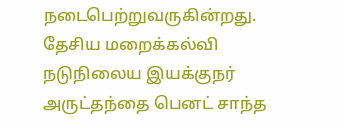நடைபெற்றுவருகின்றது. தேசிய மறைக்கல்வி நடுநிலைய இயக்குநர் அருட்தந்தை பெனட் சாந்த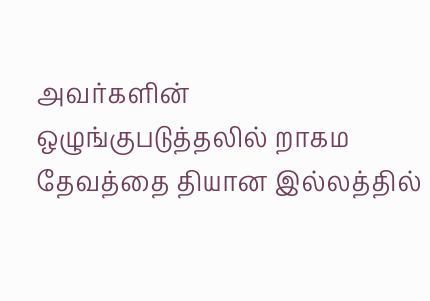அவர்களின் ஒழுங்குபடுத்தலில் றாகம தேவத்தை தியான இல்லத்தில்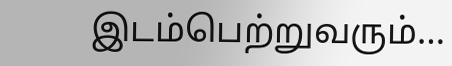இடம்பெற்றுவரும்…